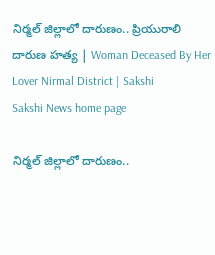నిర్మల్‌ జిల్లాలో దారుణం.. ప్రియురాలి దారుణ హత్య | Woman Deceased By Her Lover Nirmal District | Sakshi
Sakshi News home page

నిర్మల్‌ జిల్లాలో దారుణం..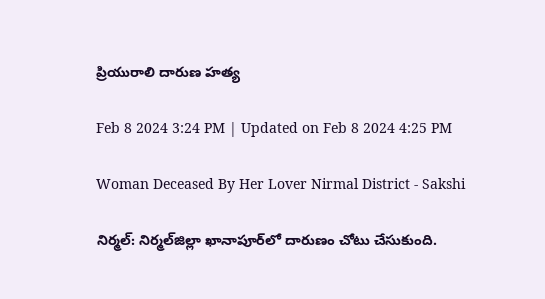ప్రియురాలి దారుణ హత్య

Feb 8 2024 3:24 PM | Updated on Feb 8 2024 4:25 PM

Woman Deceased By Her Lover Nirmal District - Sakshi

నిర్మల్‌: నిర్మల్‌జిల్లా ఖానాపూర్‌లో దారుణం చోటు చేసుకుంది.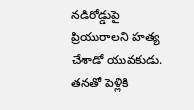నడిరోడ్డుపై ప్రియురాలని హత్య చేశాడో యువకుడు. తనతో పెళ్లికి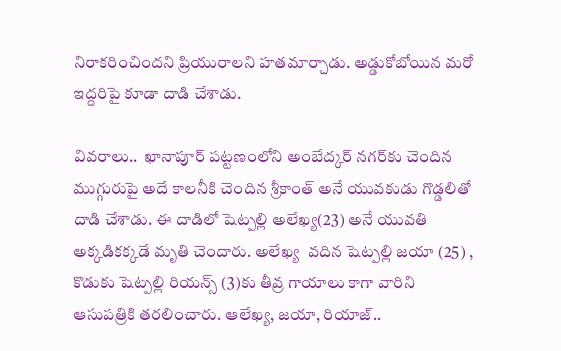నిరాకరించిందని ప్రియురాలని హతమార్చాడు. అడ్డుకోబోయిన మరో ఇద్దరిపై కూడా దాడి చేశాడు.

వివరాలు..  ఖానాపూర్ పట్టణంలోని అంబేద్కర్ నగర్‌కు చెందిన ముగ్గురుపై అదే కాలనీకి చెందిన శ్రీకాంత్ అనే యువకుడు గొడ్డలితో దాడి చేశాడు. ఈ దాడిలో షెట్పల్లి అలేఖ్య(23) అనే యువతి అక్కడికక్కడే మృతి చెందారు. అలేఖ్య  వదిన షెట్పల్లి జయా (25) , కొడుకు షెట్పల్లి రియన్స్ (3)కు తీవ్ర గాయాలు కాగా వారిని ఆసుపత్రికి తరలించారు. ఆలేఖ్య, జయా, రియాజ్..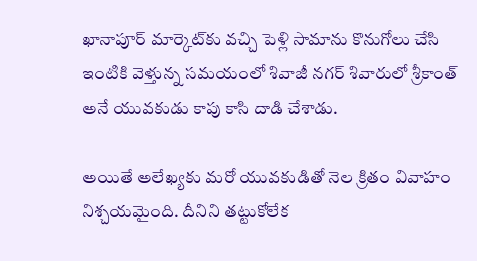ఖానాపూర్ మార్కెట్‌కు వచ్చి పెళ్లి సామాను కొనుగోలు చేసి ఇంటికి వెళ్తున్న సమయంలో శివాజీ నగర్ శివారులో శ్రీకాంత్‌ అనే యువకుడు కాపు కాసి దాడి చేశాడు.

అయితే అలేఖ్యకు మరో యువకుడితో నెల క్రితం వివాహం నిశ్చయమైంది. దీనిని తట్టుకోలేక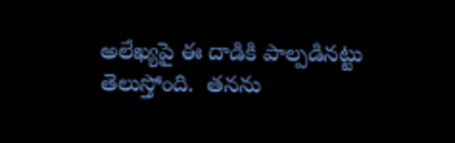అలేఖ్యపై ఈ దాడికి పాల్పడినట్టు తెలుస్తోంది.  త‌నను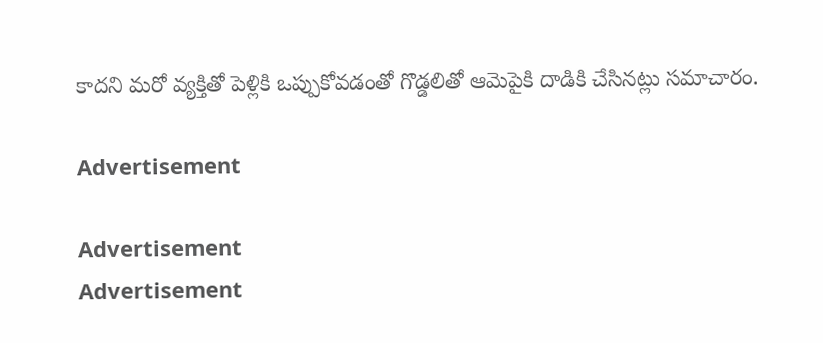కాదని మరో వ్యక్తితో పెళ్లికి ఒప్పుకోవడంతో గొడ్డలితో ఆమెపైకి దాడికి చేసినట్లు సమాచారం.

Advertisement

Advertisement
Advertisement